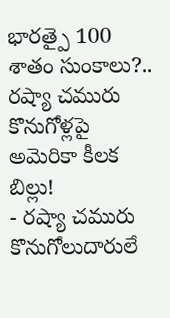భారత్పై 100 శాతం సుంకాలు?.. రష్యా చమురు కొనుగోళ్లపై అమెరికా కీలక బిల్లు!
- రష్యా చమురు కొనుగోలుదారులే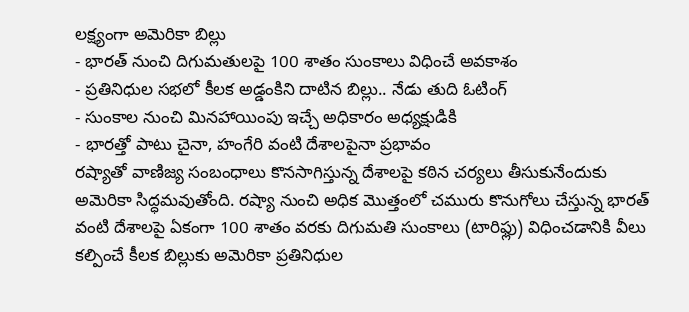లక్ష్యంగా అమెరికా బిల్లు
- భారత్ నుంచి దిగుమతులపై 100 శాతం సుంకాలు విధించే అవకాశం
- ప్రతినిధుల సభలో కీలక అడ్డంకిని దాటిన బిల్లు.. నేడు తుది ఓటింగ్
- సుంకాల నుంచి మినహాయింపు ఇచ్చే అధికారం అధ్యక్షుడికి
- భారత్తో పాటు చైనా, హంగేరి వంటి దేశాలపైనా ప్రభావం
రష్యాతో వాణిజ్య సంబంధాలు కొనసాగిస్తున్న దేశాలపై కఠిన చర్యలు తీసుకునేందుకు అమెరికా సిద్ధమవుతోంది. రష్యా నుంచి అధిక మొత్తంలో చమురు కొనుగోలు చేస్తున్న భారత్ వంటి దేశాలపై ఏకంగా 100 శాతం వరకు దిగుమతి సుంకాలు (టారిఫ్లు) విధించడానికి వీలు కల్పించే కీలక బిల్లుకు అమెరికా ప్రతినిధుల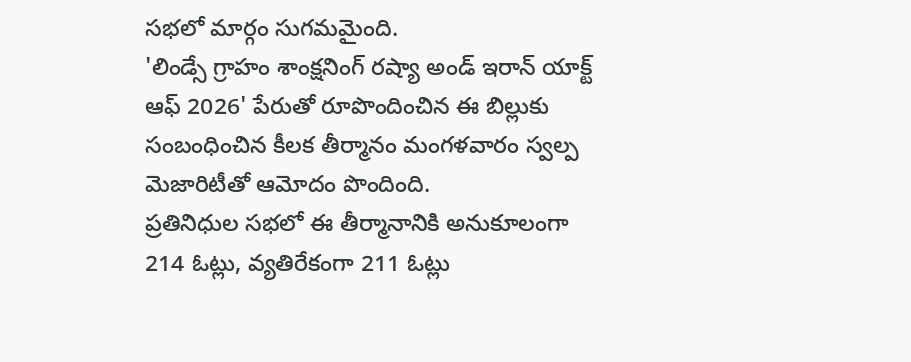సభలో మార్గం సుగమమైంది.
'లిండ్సే గ్రాహం శాంక్షనింగ్ రష్యా అండ్ ఇరాన్ యాక్ట్ ఆఫ్ 2026' పేరుతో రూపొందించిన ఈ బిల్లుకు సంబంధించిన కీలక తీర్మానం మంగళవారం స్వల్ప మెజారిటీతో ఆమోదం పొందింది.
ప్రతినిధుల సభలో ఈ తీర్మానానికి అనుకూలంగా 214 ఓట్లు, వ్యతిరేకంగా 211 ఓట్లు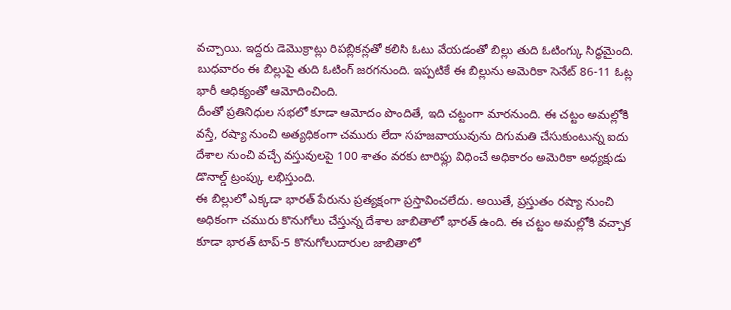వచ్చాయి. ఇద్దరు డెమొక్రాట్లు రిపబ్లికన్లతో కలిసి ఓటు వేయడంతో బిల్లు తుది ఓటింగ్కు సిద్ధమైంది. బుధవారం ఈ బిల్లుపై తుది ఓటింగ్ జరగనుంది. ఇప్పటికే ఈ బిల్లును అమెరికా సెనేట్ 86-11 ఓట్ల భారీ ఆధిక్యంతో ఆమోదించింది.
దీంతో ప్రతినిధుల సభలో కూడా ఆమోదం పొందితే, ఇది చట్టంగా మారనుంది. ఈ చట్టం అమల్లోకి వస్తే, రష్యా నుంచి అత్యధికంగా చమురు లేదా సహజవాయువును దిగుమతి చేసుకుంటున్న ఐదు దేశాల నుంచి వచ్చే వస్తువులపై 100 శాతం వరకు టారిఫ్లు విధించే అధికారం అమెరికా అధ్యక్షుడు డొనాల్డ్ ట్రంప్కు లభిస్తుంది.
ఈ బిల్లులో ఎక్కడా భారత్ పేరును ప్రత్యక్షంగా ప్రస్తావించలేదు. అయితే, ప్రస్తుతం రష్యా నుంచి అధికంగా చమురు కొనుగోలు చేస్తున్న దేశాల జాబితాలో భారత్ ఉంది. ఈ చట్టం అమల్లోకి వచ్చాక కూడా భారత్ టాప్-5 కొనుగోలుదారుల జాబితాలో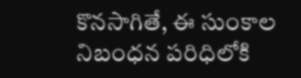కొనసాగితే, ఈ సుంకాల నిబంధన పరిధిలోకి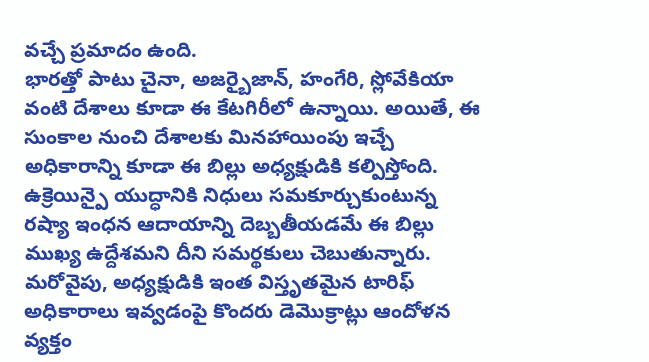వచ్చే ప్రమాదం ఉంది.
భారత్తో పాటు చైనా, అజర్బైజాన్, హంగేరి, స్లోవేకియా వంటి దేశాలు కూడా ఈ కేటగిరీలో ఉన్నాయి. అయితే, ఈ సుంకాల నుంచి దేశాలకు మినహాయింపు ఇచ్చే అధికారాన్ని కూడా ఈ బిల్లు అధ్యక్షుడికి కల్పిస్తోంది.
ఉక్రెయిన్పై యుద్ధానికి నిధులు సమకూర్చుకుంటున్న రష్యా ఇంధన ఆదాయాన్ని దెబ్బతీయడమే ఈ బిల్లు ముఖ్య ఉద్దేశమని దీని సమర్థకులు చెబుతున్నారు. మరోవైపు, అధ్యక్షుడికి ఇంత విస్తృతమైన టారిఫ్ అధికారాలు ఇవ్వడంపై కొందరు డెమొక్రాట్లు ఆందోళన వ్యక్తం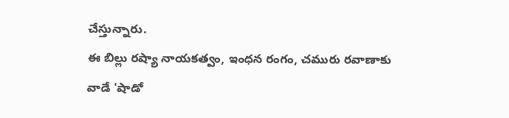చేస్తున్నారు.
ఈ బిల్లు రష్యా నాయకత్వం, ఇంధన రంగం, చమురు రవాణాకు వాడే 'షాడో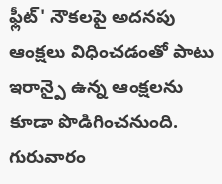ఫ్లీట్' నౌకలపై అదనపు ఆంక్షలు విధించడంతో పాటు ఇరాన్పై ఉన్న ఆంక్షలను కూడా పొడిగించనుంది. గురువారం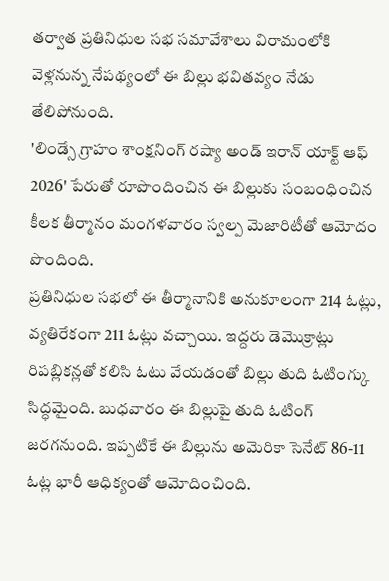తర్వాత ప్రతినిధుల సభ సమావేశాలు విరామంలోకి వెళ్లనున్న నేపథ్యంలో ఈ బిల్లు భవితవ్యం నేడు తేలిపోనుంది.
'లిండ్సే గ్రాహం శాంక్షనింగ్ రష్యా అండ్ ఇరాన్ యాక్ట్ ఆఫ్ 2026' పేరుతో రూపొందించిన ఈ బిల్లుకు సంబంధించిన కీలక తీర్మానం మంగళవారం స్వల్ప మెజారిటీతో ఆమోదం పొందింది.
ప్రతినిధుల సభలో ఈ తీర్మానానికి అనుకూలంగా 214 ఓట్లు, వ్యతిరేకంగా 211 ఓట్లు వచ్చాయి. ఇద్దరు డెమొక్రాట్లు రిపబ్లికన్లతో కలిసి ఓటు వేయడంతో బిల్లు తుది ఓటింగ్కు సిద్ధమైంది. బుధవారం ఈ బిల్లుపై తుది ఓటింగ్ జరగనుంది. ఇప్పటికే ఈ బిల్లును అమెరికా సెనేట్ 86-11 ఓట్ల భారీ ఆధిక్యంతో ఆమోదించింది.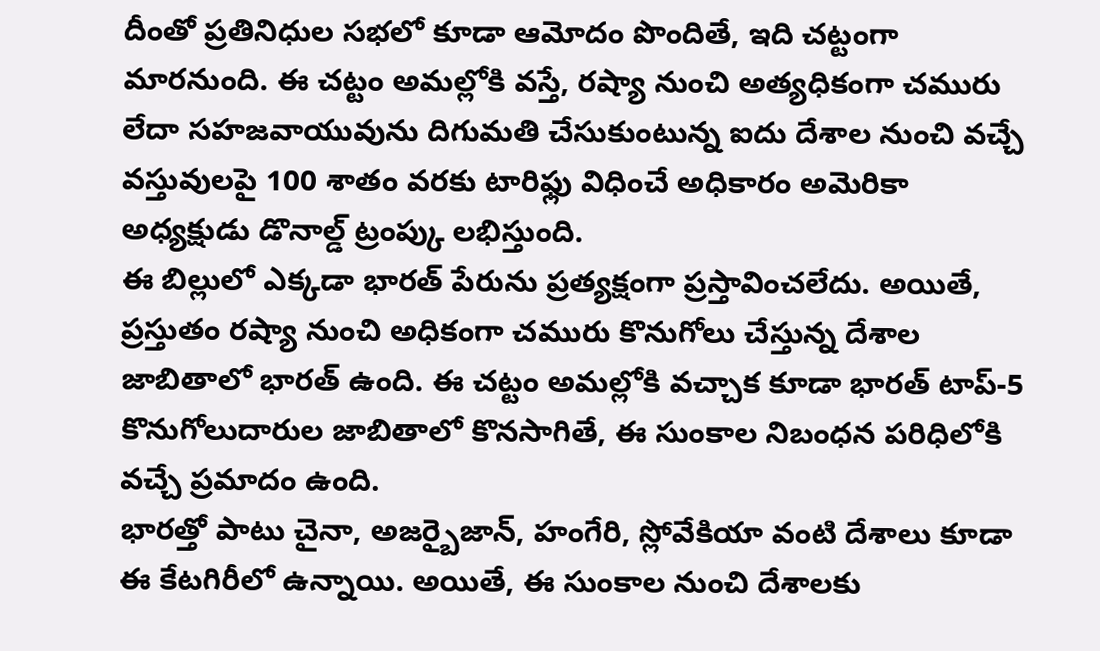దీంతో ప్రతినిధుల సభలో కూడా ఆమోదం పొందితే, ఇది చట్టంగా మారనుంది. ఈ చట్టం అమల్లోకి వస్తే, రష్యా నుంచి అత్యధికంగా చమురు లేదా సహజవాయువును దిగుమతి చేసుకుంటున్న ఐదు దేశాల నుంచి వచ్చే వస్తువులపై 100 శాతం వరకు టారిఫ్లు విధించే అధికారం అమెరికా అధ్యక్షుడు డొనాల్డ్ ట్రంప్కు లభిస్తుంది.
ఈ బిల్లులో ఎక్కడా భారత్ పేరును ప్రత్యక్షంగా ప్రస్తావించలేదు. అయితే, ప్రస్తుతం రష్యా నుంచి అధికంగా చమురు కొనుగోలు చేస్తున్న దేశాల జాబితాలో భారత్ ఉంది. ఈ చట్టం అమల్లోకి వచ్చాక కూడా భారత్ టాప్-5 కొనుగోలుదారుల జాబితాలో కొనసాగితే, ఈ సుంకాల నిబంధన పరిధిలోకి వచ్చే ప్రమాదం ఉంది.
భారత్తో పాటు చైనా, అజర్బైజాన్, హంగేరి, స్లోవేకియా వంటి దేశాలు కూడా ఈ కేటగిరీలో ఉన్నాయి. అయితే, ఈ సుంకాల నుంచి దేశాలకు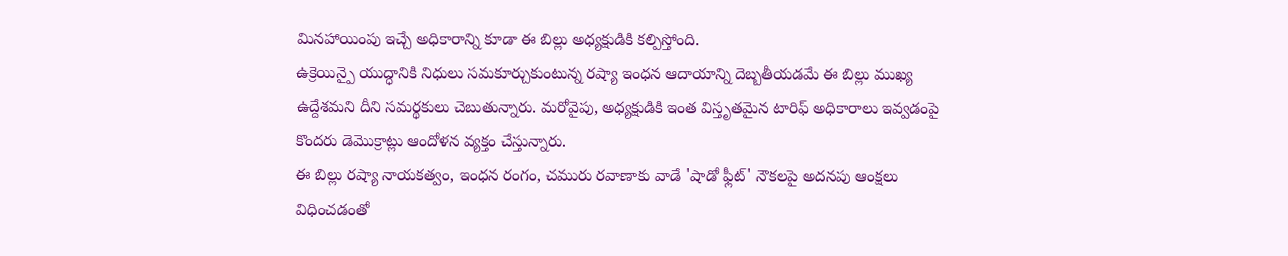మినహాయింపు ఇచ్చే అధికారాన్ని కూడా ఈ బిల్లు అధ్యక్షుడికి కల్పిస్తోంది.
ఉక్రెయిన్పై యుద్ధానికి నిధులు సమకూర్చుకుంటున్న రష్యా ఇంధన ఆదాయాన్ని దెబ్బతీయడమే ఈ బిల్లు ముఖ్య ఉద్దేశమని దీని సమర్థకులు చెబుతున్నారు. మరోవైపు, అధ్యక్షుడికి ఇంత విస్తృతమైన టారిఫ్ అధికారాలు ఇవ్వడంపై కొందరు డెమొక్రాట్లు ఆందోళన వ్యక్తం చేస్తున్నారు.
ఈ బిల్లు రష్యా నాయకత్వం, ఇంధన రంగం, చమురు రవాణాకు వాడే 'షాడో ఫ్లీట్' నౌకలపై అదనపు ఆంక్షలు విధించడంతో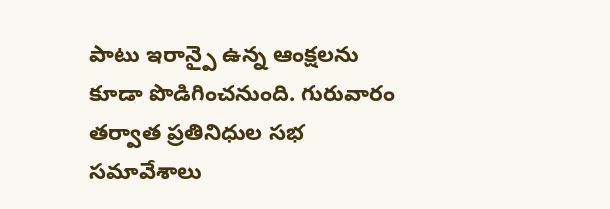పాటు ఇరాన్పై ఉన్న ఆంక్షలను కూడా పొడిగించనుంది. గురువారం తర్వాత ప్రతినిధుల సభ సమావేశాలు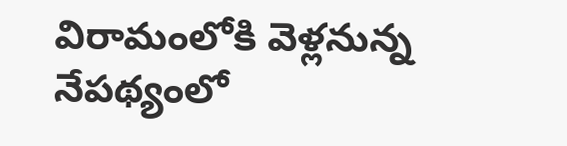విరామంలోకి వెళ్లనున్న నేపథ్యంలో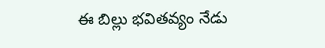ఈ బిల్లు భవితవ్యం నేడు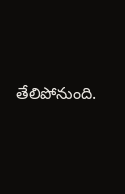తేలిపోనుంది.